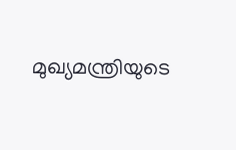മുഖ്യമന്ത്രിയുടെ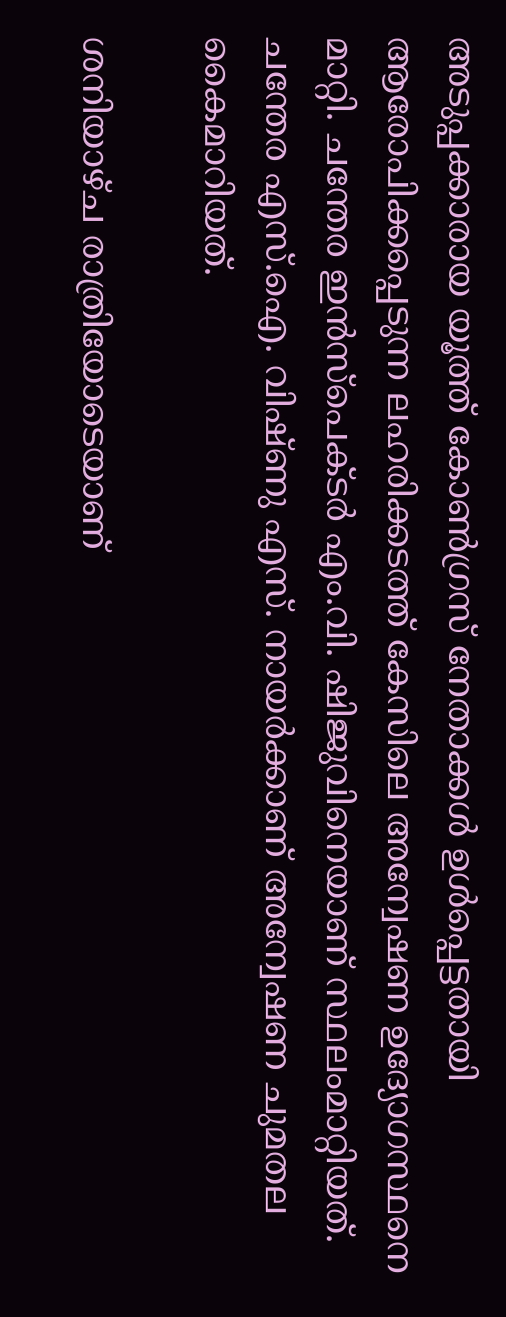അടുപ്പക്കാരായ യൂത്ത് കോൺഗ്രസ് നേതാക്കൾ ഉൾപ്പെട്ടതായി ആരോപിക്കപ്പെടുന്ന ലഹരിക്കടത്ത് കേസിലെ അന്വേഷണ ഉദ്യോഗസ്ഥനെ മാറ്റി. ചന്തേര ഇൻസ്പെക്ടർ എം.വി. ഷിജുവിനെയാണ് സ്ഥലംമാറ്റിയത്. ചന്തേര എസ്.ഐ. വിഷ്ണു എസ്. നായർക്കാണ് അന്വേഷണ ചുമതല കൈമാറിയത്.

ശനിയാഴ്ച രാത്രിയോടെയാണ്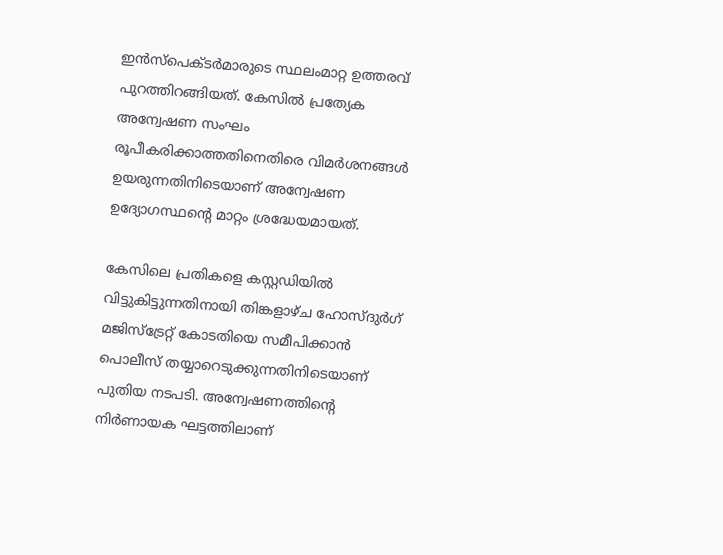ഇൻസ്പെക്ടർമാരുടെ സ്ഥലംമാറ്റ ഉത്തരവ് പുറത്തിറങ്ങിയത്. കേസിൽ പ്രത്യേക അന്വേഷണ സംഘം രൂപീകരിക്കാത്തതിനെതിരെ വിമർശനങ്ങൾ ഉയരുന്നതിനിടെയാണ് അന്വേഷണ ഉദ്യോഗസ്ഥന്റെ മാറ്റം ശ്രദ്ധേയമായത്.

കേസിലെ പ്രതികളെ കസ്റ്റഡിയിൽ വിട്ടുകിട്ടുന്നതിനായി തിങ്കളാഴ്ച ഹോസ്ദുർഗ് മജിസ്ട്രേറ്റ് കോടതിയെ സമീപിക്കാൻ പൊലീസ് തയ്യാറെടുക്കുന്നതിനിടെയാണ് പുതിയ നടപടി. അന്വേഷണത്തിന്റെ നിർണായക ഘട്ടത്തിലാണ്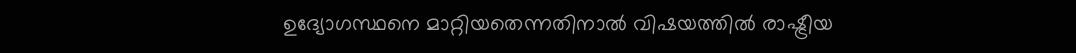ഉദ്യോഗസ്ഥനെ മാറ്റിയതെന്നതിനാൽ വിഷയത്തിൽ രാഷ്ട്രീയ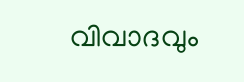വിവാദവും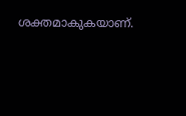ശക്തമാകുകയാണ്.